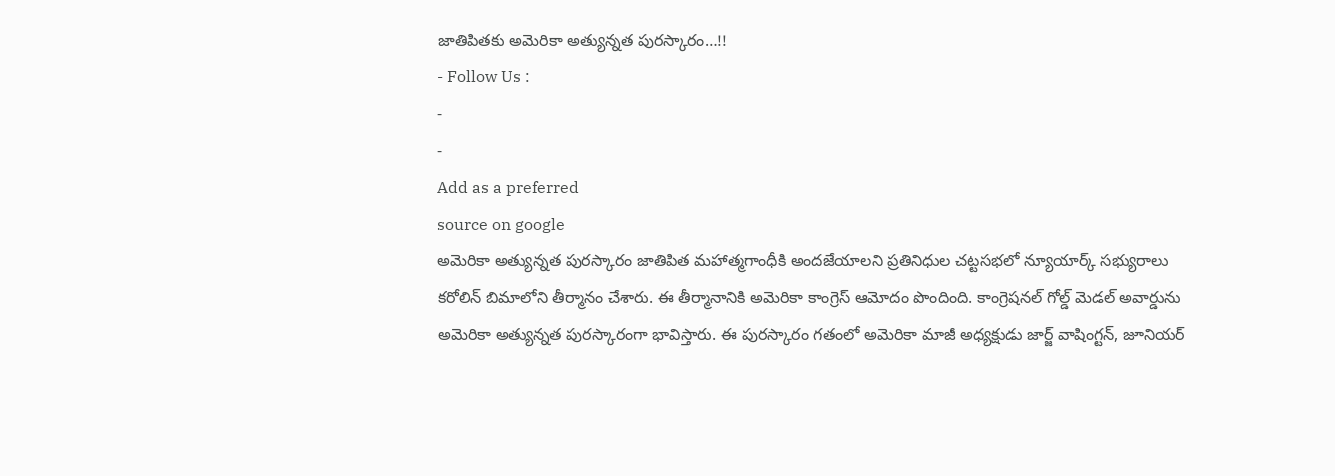జాతిపితకు అమెరికా అత్యున్నత పురస్కారం…!!
- Follow Us :
-
-
Add as a preferred
source on google
అమెరికా అత్యున్నత పురస్కారం జాతిపిత మహాత్మగాంధీకి అందజేయాలని ప్రతినిధుల చట్టసభలో న్యూయార్క్ సభ్యురాలు కరోలిన్ బిమాలోని తీర్మానం చేశారు. ఈ తీర్మానానికి అమెరికా కాంగ్రెస్ ఆమోదం పొందింది. కాంగ్రెషనల్ గోల్డ్ మెడల్ అవార్డును అమెరికా అత్యున్నత పురస్కారంగా భావిస్తారు. ఈ పురస్కారం గతంలో అమెరికా మాజీ అధ్యక్షుడు జార్జ్ వాషింగ్టన్, జూనియర్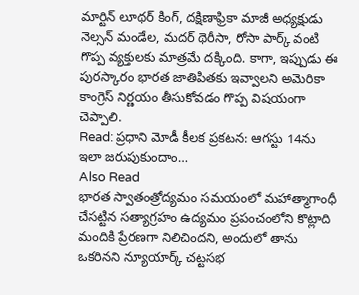మార్టిన్ లూథర్ కింగ్, దక్షిణాఫ్రికా మాజీ అధ్యక్షుడు నెల్సన్ మండేల, మదర్ థెరీసా, రోసా పార్క్ వంటి గొప్ప వ్యక్తులకు మాత్రమే దక్కింది. కాగా, ఇప్పుడు ఈ పురస్కారం భారత జాతిపితకు ఇవ్వాలని అమెరికా కాంగ్రెస్ నిర్ణయం తీసుకోవడం గొప్ప విషయంగా చెప్పాలి.
Read: ప్రధాని మోడీ కీలక ప్రకటన: ఆగస్టు 14ను ఇలా జరుపుకుందాం…
Also Read
భారత స్వాతంత్రోద్యమం సమయంలో మహాత్మాగాంధీ చేసట్టిన సత్యాగ్రహం ఉద్యమం ప్రపంచంలోని కొట్లాది మందికి ప్రేరణగా నిలిచిందని, అందులో తాను ఒకరినని న్యూయార్క్ చట్టసభ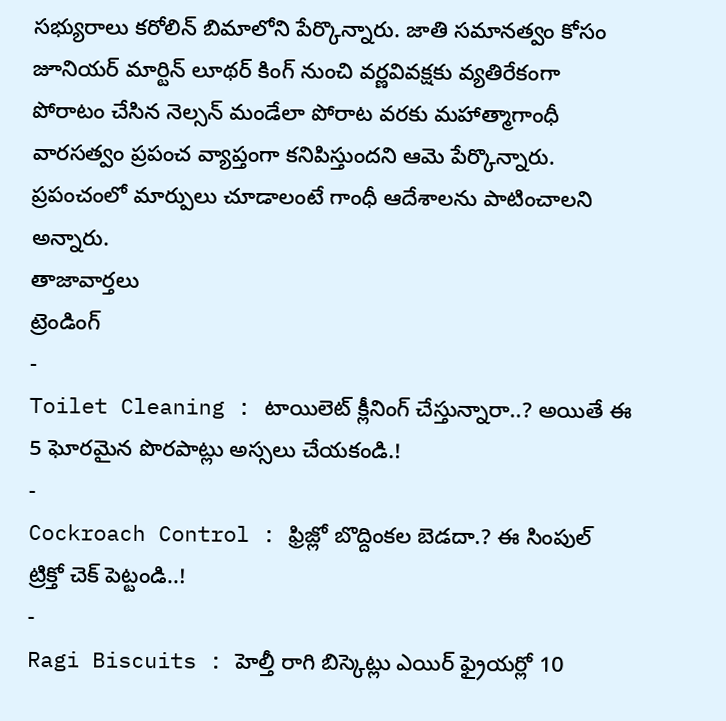సభ్యురాలు కరోలిన్ బిమాలోని పేర్కొన్నారు. జాతి సమానత్వం కోసం జూనియర్ మార్టిన్ లూథర్ కింగ్ నుంచి వర్ణవివక్షకు వ్యతిరేకంగా పోరాటం చేసిన నెల్సన్ మండేలా పోరాట వరకు మహాత్మాగాంధీ వారసత్వం ప్రపంచ వ్యాప్తంగా కనిపిస్తుందని ఆమె పేర్కొన్నారు. ప్రపంచంలో మార్పులు చూడాలంటే గాంధీ ఆదేశాలను పాటించాలని అన్నారు.
తాజావార్తలు
ట్రెండింగ్
-
Toilet Cleaning : టాయిలెట్ క్లీనింగ్ చేస్తున్నారా..? అయితే ఈ 5 ఘోరమైన పొరపాట్లు అస్సలు చేయకండి.!
-
Cockroach Control : ఫ్రిజ్లో బొద్దింకల బెడదా.? ఈ సింపుల్ ట్రిక్తో చెక్ పెట్టండి..!
-
Ragi Biscuits : హెల్తీ రాగి బిస్కెట్లు ఎయిర్ ఫ్రైయర్లో 10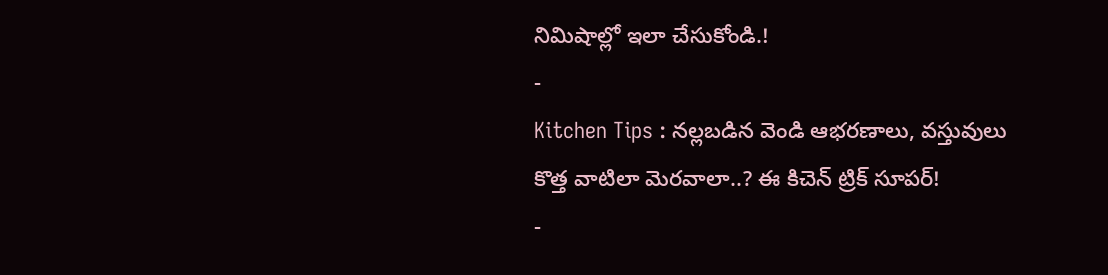నిమిషాల్లో ఇలా చేసుకోండి.!
-
Kitchen Tips : నల్లబడిన వెండి ఆభరణాలు, వస్తువులు కొత్త వాటిలా మెరవాలా..? ఈ కిచెన్ ట్రిక్ సూపర్!
-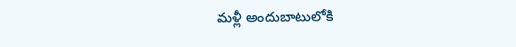మళ్లీ అందుబాటులోకి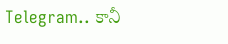Telegram.. కానీ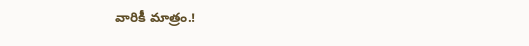వారికీ మాత్రం.!